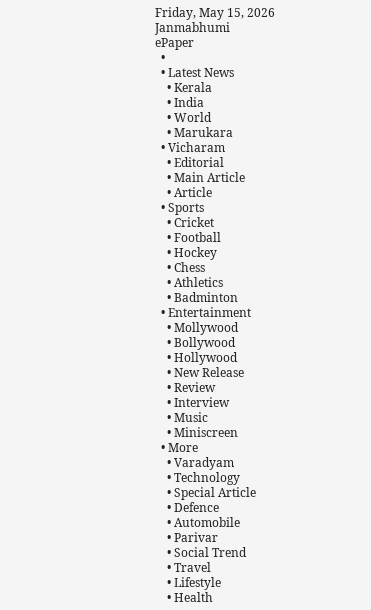Friday, May 15, 2026
Janmabhumi
ePaper
  •
  • Latest News
    • Kerala
    • India
    • World
    • Marukara
  • Vicharam
    • Editorial
    • Main Article
    • Article
  • Sports
    • Cricket
    • Football
    • Hockey
    • Chess
    • Athletics
    • Badminton
  • Entertainment
    • Mollywood
    • Bollywood
    • Hollywood
    • New Release
    • Review
    • Interview
    • Music
    • Miniscreen
  • More
    • Varadyam
    • Technology
    • Special Article
    • Defence
    • Automobile
    • Parivar
    • Social Trend
    • Travel
    • Lifestyle
    • Health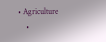• Agriculture
    •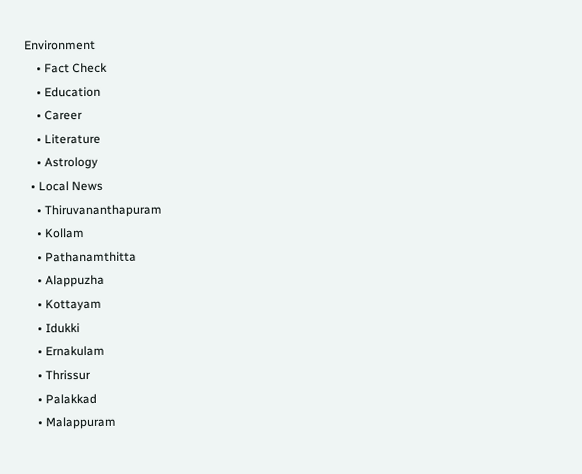Environment
    • Fact Check
    • Education
    • Career
    • Literature
    • Astrology
  • Local News
    • Thiruvananthapuram
    • Kollam
    • Pathanamthitta
    • Alappuzha
    • Kottayam
    • Idukki
    • Ernakulam
    • Thrissur
    • Palakkad
    • Malappuram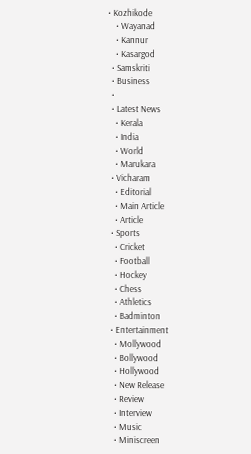• Kozhikode
    • Wayanad
    • Kannur
    • Kasargod
  • Samskriti
  • Business
  •
  • Latest News
    • Kerala
    • India
    • World
    • Marukara
  • Vicharam
    • Editorial
    • Main Article
    • Article
  • Sports
    • Cricket
    • Football
    • Hockey
    • Chess
    • Athletics
    • Badminton
  • Entertainment
    • Mollywood
    • Bollywood
    • Hollywood
    • New Release
    • Review
    • Interview
    • Music
    • Miniscreen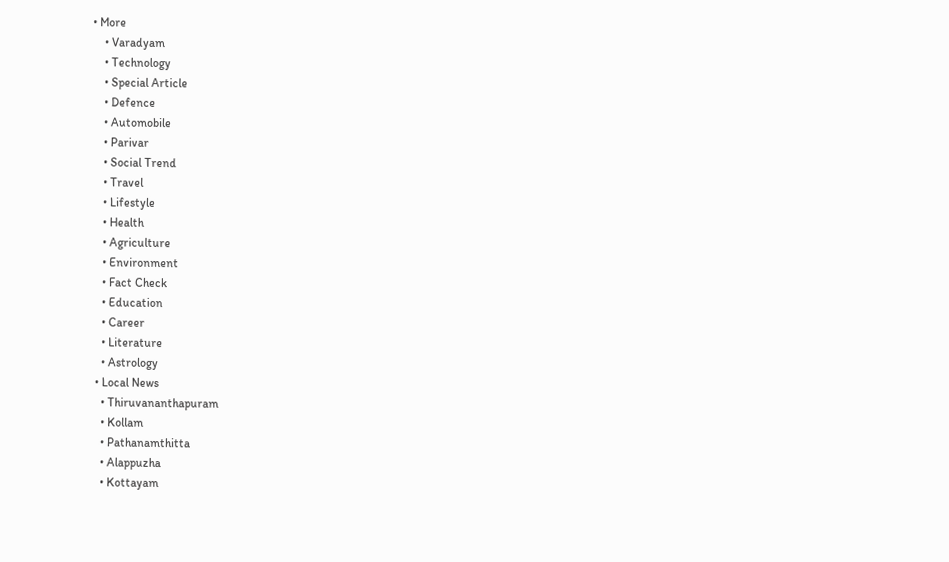• More
    • Varadyam
    • Technology
    • Special Article
    • Defence
    • Automobile
    • Parivar
    • Social Trend
    • Travel
    • Lifestyle
    • Health
    • Agriculture
    • Environment
    • Fact Check
    • Education
    • Career
    • Literature
    • Astrology
  • Local News
    • Thiruvananthapuram
    • Kollam
    • Pathanamthitta
    • Alappuzha
    • Kottayam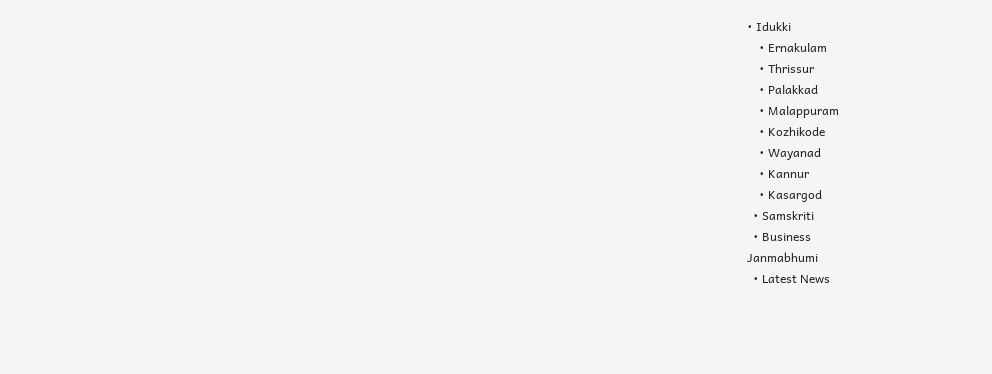• Idukki
    • Ernakulam
    • Thrissur
    • Palakkad
    • Malappuram
    • Kozhikode
    • Wayanad
    • Kannur
    • Kasargod
  • Samskriti
  • Business
Janmabhumi
  • Latest News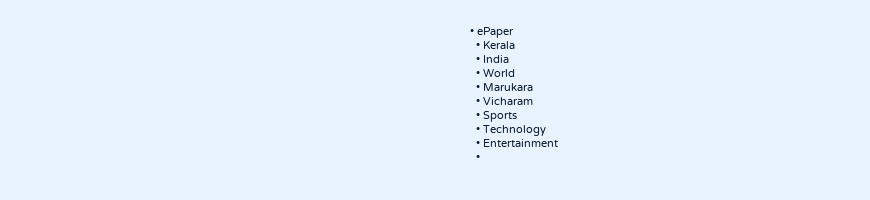• ePaper
  • Kerala
  • India
  • World
  • Marukara
  • Vicharam
  • Sports
  • Technology
  • Entertainment
  •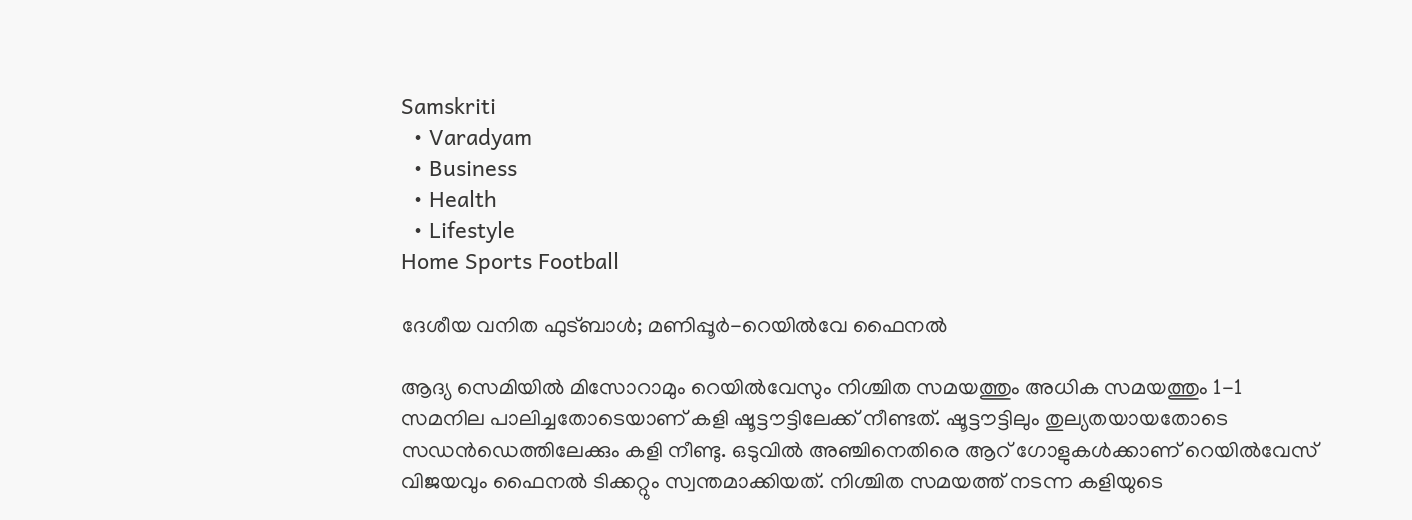Samskriti
  • Varadyam
  • Business
  • Health
  • Lifestyle
Home Sports Football

ദേശീയ വനിത ഫുട്ബാള്‍; മണിപ്പൂര്‍-റെയില്‍വേ ഫൈനല്‍

ആദ്യ സെമിയില്‍ മിസോറാമും റെയില്‍വേസും നിശ്ചിത സമയത്തും അധിക സമയത്തും 1-1 സമനില പാലിച്ചതോടെയാണ് കളി ഷൂട്ടൗട്ടിലേക്ക് നീണ്ടത്. ഷൂട്ടൗട്ടിലും തുല്യതയായതോടെ സഡന്‍ഡെത്തിലേക്കും കളി നീണ്ടു. ഒടുവില്‍ അഞ്ചിനെതിരെ ആറ് ഗോളുകള്‍ക്കാണ് റെയില്‍വേസ് വിജയവും ഫൈനല്‍ ടിക്കറ്റും സ്വന്തമാക്കിയത്. നിശ്ചിത സമയത്ത് നടന്ന കളിയുടെ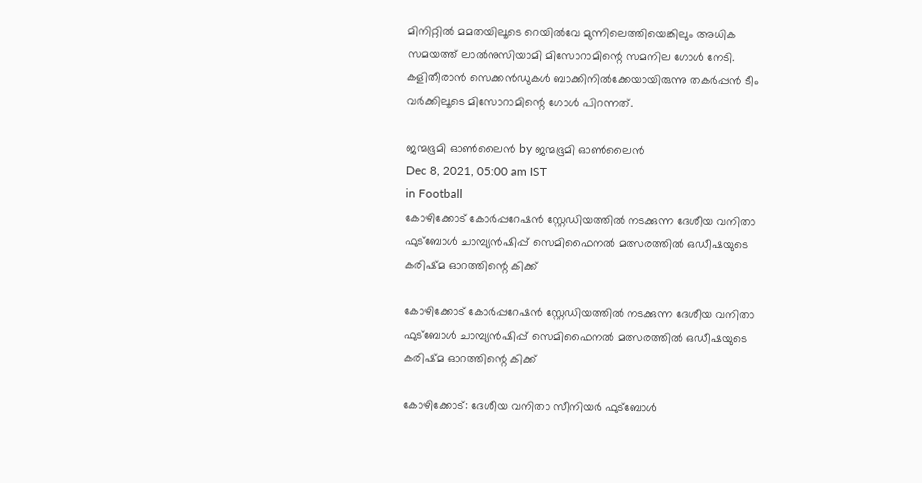മിനിറ്റില്‍ മമതയിലൂടെ റെയില്‍വേ മുന്നിലെത്തിയെങ്കിലും അധിക സമയത്ത് ലാല്‍നുസിയാമി മിസോറാമിന്റെ സമനില ഗോള്‍ നേടി. കളിതീരാന്‍ സെക്കന്‍ഡുകള്‍ ബാക്കിനില്‍ക്കേയായിരുന്നു തകര്‍പ്പന്‍ ടീം വര്‍ക്കിലൂടെ മിസോറാമിന്റെ ഗോള്‍ പിറന്നത്.

ജന്മഭൂമി ഓണ്‍ലൈന്‍ by ജന്മഭൂമി ഓണ്‍ലൈന്‍
Dec 8, 2021, 05:00 am IST
in Football
കോഴിക്കോട് കോര്‍പ്പറേഷന്‍ സ്റ്റേഡിയത്തില്‍ നടക്കുന്ന ദേശീയ വനിതാ ഫുട്‌ബോള്‍ ചാമ്പ്യന്‍ഷിപ്പ് സെമിഫൈനല്‍ മത്സരത്തില്‍ ഒഡീഷയുടെ കരിഷ്മ ഓറത്തിന്റെ കിക്ക്

കോഴിക്കോട് കോര്‍പ്പറേഷന്‍ സ്റ്റേഡിയത്തില്‍ നടക്കുന്ന ദേശീയ വനിതാ ഫുട്‌ബോള്‍ ചാമ്പ്യന്‍ഷിപ്പ് സെമിഫൈനല്‍ മത്സരത്തില്‍ ഒഡീഷയുടെ കരിഷ്മ ഓറത്തിന്റെ കിക്ക്

കോഴിക്കോട്: ദേശീയ വനിതാ സീനിയര്‍ ഫുട്ബോള്‍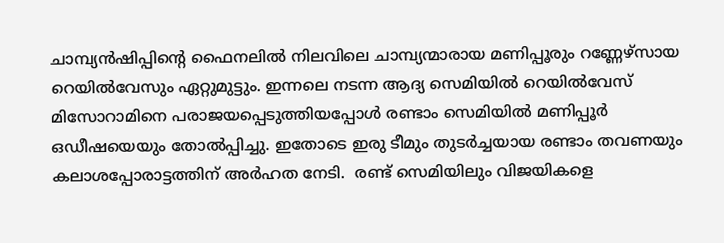ചാമ്പ്യന്‍ഷിപ്പിന്റെ ഫൈനലില്‍ നിലവിലെ ചാമ്പ്യന്മാരായ മണിപ്പൂരും റണ്ണേഴ്സായ റെയില്‍വേസും ഏറ്റുമുട്ടും. ഇന്നലെ നടന്ന ആദ്യ സെമിയില്‍ റെയില്‍വേസ് മിസോറാമിനെ പരാജയപ്പെടുത്തിയപ്പോള്‍ രണ്ടാം സെമിയില്‍ മണിപ്പൂര്‍ ഒഡീഷയെയും തോല്‍പ്പിച്ചു. ഇതോടെ ഇരു ടീമും തുടര്‍ച്ചയായ രണ്ടാം തവണയും കലാശപ്പോരാട്ടത്തിന് അര്‍ഹത നേടി.  രണ്ട് സെമിയിലും വിജയികളെ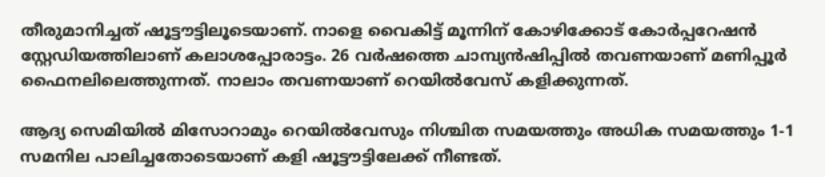തീരുമാനിച്ചത് ഷൂട്ടൗട്ടിലൂടെയാണ്. നാളെ വൈകിട്ട് മൂന്നിന് കോഴിക്കോട് കോര്‍പ്പറേഷന്‍ സ്റ്റേഡിയത്തിലാണ് കലാശപ്പോരാട്ടം. 26 വര്‍ഷത്തെ ചാമ്പ്യന്‍ഷിപ്പില്‍ തവണയാണ് മണിപ്പൂര്‍ ഫൈനലിലെത്തുന്നത്. നാലാം തവണയാണ് റെയില്‍വേസ് കളിക്കുന്നത്.

ആദ്യ സെമിയില്‍ മിസോറാമും റെയില്‍വേസും നിശ്ചിത സമയത്തും അധിക സമയത്തും 1-1 സമനില പാലിച്ചതോടെയാണ് കളി ഷൂട്ടൗട്ടിലേക്ക് നീണ്ടത്.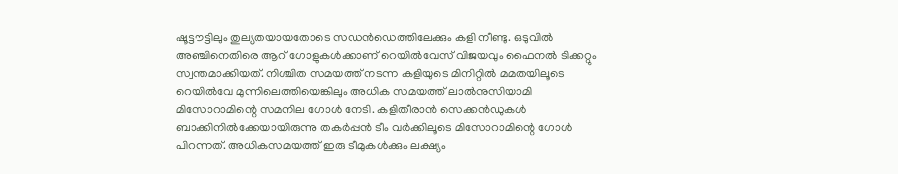ഷൂട്ടൗട്ടിലും തുല്യതയായതോടെ സഡന്‍ഡെത്തിലേക്കും കളി നീണ്ടു. ഒടുവില്‍ അഞ്ചിനെതിരെ ആറ് ഗോളുകള്‍ക്കാണ് റെയില്‍വേസ് വിജയവും ഫൈനല്‍ ടിക്കറ്റും സ്വന്തമാക്കിയത്. നിശ്ചിത സമയത്ത് നടന്ന കളിയുടെ മിനിറ്റില്‍ മമതയിലൂടെ റെയില്‍വേ മുന്നിലെത്തിയെങ്കിലും അധിക സമയത്ത് ലാല്‍നുസിയാമി മിസോറാമിന്റെ സമനില ഗോള്‍ നേടി. കളിതീരാന്‍ സെക്കന്‍ഡുകള്‍ ബാക്കിനില്‍ക്കേയായിരുന്നു തകര്‍പ്പന്‍ ടീം വര്‍ക്കിലൂടെ മിസോറാമിന്റെ ഗോള്‍ പിറന്നത്. അധികസമയത്ത് ഇരു ടീമുകള്‍ക്കും ലക്ഷ്യം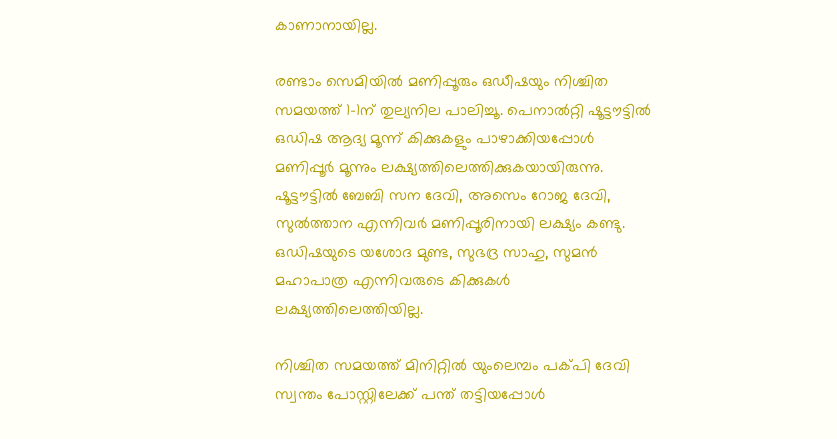കാണാനായില്ല.

രണ്ടാം സെമിയില്‍ മണിപ്പൂരും ഒഡീഷയും നിശ്ചിത സമയത്ത് 1-1ന് തുല്യനില പാലിച്ചൂ. പെനാല്‍റ്റി ഷൂട്ടൗട്ടില്‍ ഒഡിഷ ആദ്യ മൂന്ന് കിക്കുകളും പാഴാക്കിയപ്പോള്‍ മണിപ്പൂര്‍ മൂന്നും ലക്ഷ്യത്തിലെത്തിക്കുകയായിരുന്നു. ഷൂട്ടൗട്ടില്‍ ബേബി സന ദേവി, അസെം റോജ ദേവി, സുല്‍ത്താന എന്നിവര്‍ മണിപ്പൂരിനായി ലക്ഷ്യം കണ്ടു. ഒഡിഷയുടെ യശോദ മുണ്ട, സുഭദ്ര സാഹു, സുമന്‍ മഹാപാത്ര എന്നിവരുടെ കിക്കുകള്‍ ലക്ഷ്യത്തിലെത്തിയില്ല.

നിശ്ചിത സമയത്ത് മിനിറ്റില്‍ യുംലെമ്പം പക്പി ദേവി സ്വന്തം പോസ്റ്റിലേക്ക് പന്ത് തട്ടിയപ്പോള്‍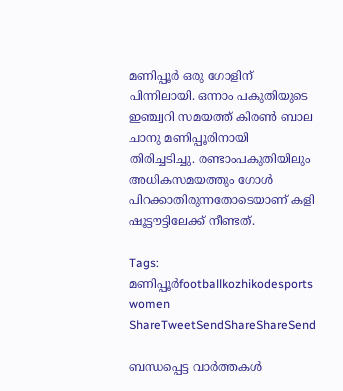മണിപ്പൂര്‍ ഒരു ഗോളിന് പിന്നിലായി. ഒന്നാം പകുതിയുടെ ഇഞ്ച്വറി സമയത്ത് കിരണ്‍ ബാല ചാനു മണിപ്പൂരിനായി തിരിച്ചടിച്ചു. രണ്ടാംപകുതിയിലും അധികസമയത്തും ഗോള്‍ പിറക്കാതിരുന്നതോടെയാണ് കളി ഷൂട്ടൗട്ടിലേക്ക് നീണ്ടത്.

Tags: മണിപ്പൂര്‍footballkozhikodesports women
ShareTweetSendShareShareSend

ബന്ധപ്പെട്ട വാര്‍ത്തകള്‍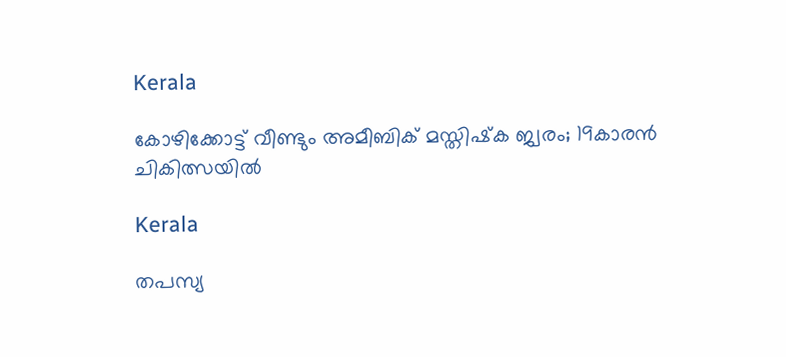Kerala

കോഴിക്കോട്ട് വീണ്ടും അമീബിക് മസ്തിഷ്‌ക ജ്വരം; 19കാരൻ ചികിത്സയിൽ

Kerala

തപസ്യ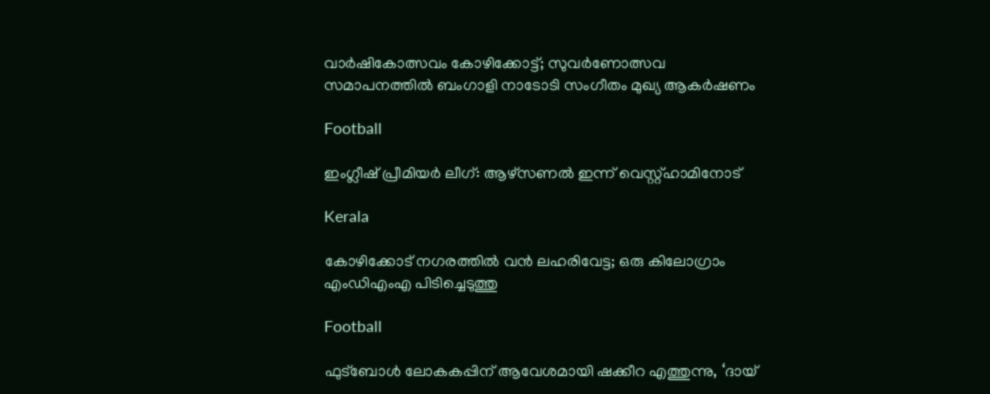വാര്‍ഷികോത്സവം കോഴിക്കോട്ട്; സുവര്‍ണോത്സവ സമാപനത്തില്‍ ബംഗാളി നാടോടി സംഗീതം മുഖ്യ ആകര്‍ഷണം

Football

ഇംഗ്ലീഷ് പ്രീമിയര്‍ ലീഗ്: ആഴ്‌സണല്‍ ഇന്ന് വെസ്റ്റ്ഹാമിനോട്

Kerala

കോഴിക്കോട് നഗരത്തിൽ വൻ ലഹരിവേട്ട; ഒരു കിലോഗ്രാം എംഡിഎംഎ പിടിച്ചെടുത്തു

Football

ഫുട്ബോള്‍ ലോകകപ്പിന് ആവേശമായി ഷക്കീറ എത്തുന്നു, ‘ദായ്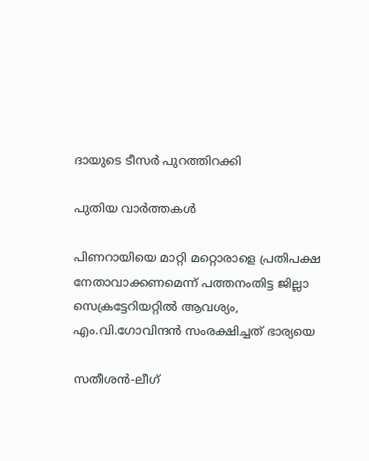ദായുടെ ടീസര്‍ പുറത്തിറക്കി

പുതിയ വാര്‍ത്തകള്‍

പിണറായിയെ മാറ്റി മറ്റൊരാളെ പ്രതിപക്ഷ നേതാവാക്കണമെന്ന് പത്തനംതിട്ട ജില്ലാ സെക്രട്ടേറിയറ്റില്‍ ആവശ്യം, എം.വി.ഗോവിന്ദന്‍ സംരക്ഷിച്ചത് ഭാര്യയെ

സതീശന്‍-ലീഗ്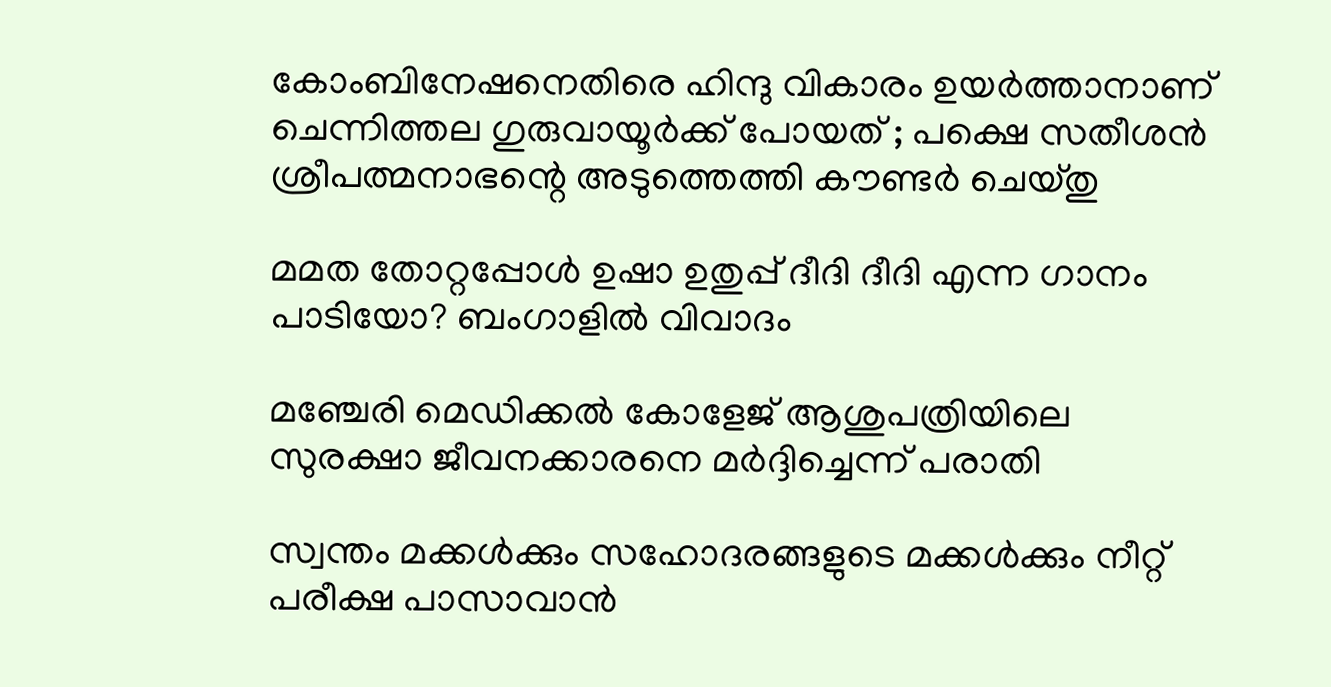കോംബിനേഷനെതിരെ ഹിന്ദു വികാരം ഉയര്‍ത്താനാണ് ചെന്നിത്തല ഗുരുവായൂര്‍ക്ക് പോയത് ; പക്ഷെ സതീശന്‍ ശ്രീപത്മനാഭന്റെ അടുത്തെത്തി കൗണ്ടര്‍ ചെയ്തു

മമത തോറ്റപ്പോള്‍ ഉഷാ ഉതുപ്പ് ദീദി ദീദി എന്ന ഗാനം പാടിയോ? ബംഗാളില്‍ വിവാദം

മഞ്ചേരി മെഡിക്കല്‍ കോളേജ് ആശുപത്രിയിലെ സുരക്ഷാ ജീവനക്കാരനെ മര്‍ദ്ദിച്ചെന്ന് പരാതി

സ്വന്തം മക്കള്‍ക്കും സഹോദരങ്ങളുടെ മക്കള്‍ക്കും നീറ്റ് പരീക്ഷ പാസാവാന്‍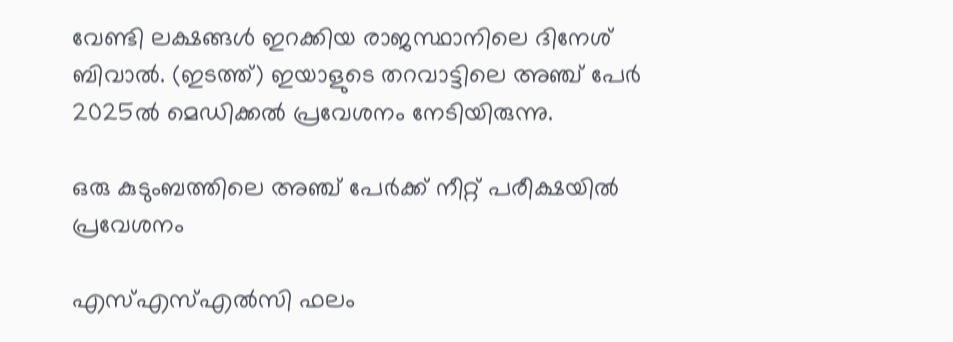വേണ്ടി ലക്ഷങ്ങള്‍ ഇറക്കിയ രാജസ്ഥാനിലെ ദിനേശ് ബിവാല്‍. (ഇടത്ത്) ഇയാളുടെ തറവാട്ടിലെ അഞ്ച് പേര്‍ 2025ല്‍ മെഡിക്കല്‍ പ്രവേശനം നേടിയിരുന്നു.

ഒരു കുടുംബത്തിലെ അഞ്ച് പേര്‍ക്ക് നീറ്റ് പരീക്ഷയില്‍ പ്രവേശനം

എസ്എസ്എല്‍സി ഫലം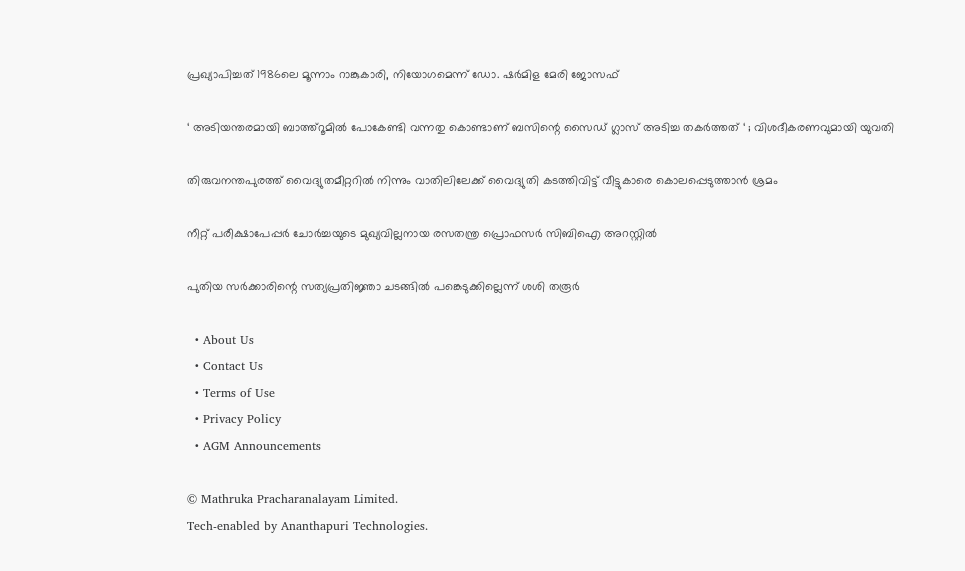പ്രഖ്യാപിച്ചത് 1986ലെ മൂന്നാം റാങ്കുകാരി, നിയോഗമെന്ന് ഡോ. ഷര്‍മിള മേരി ജോസഫ്

‘ അടിയന്തരമായി ബാത്ത്റൂമില്‍ പോകേണ്ടി വന്നതു കൊണ്ടാണ് ബസിന്റെ സൈഡ് ഗ്ലാസ് അടിച്ച തകര്‍ത്തത് ‘ ; വിശദീകരണവുമായി യുവതി

തിരുവനന്തപുരത്ത് വൈദ്യുതമീറ്ററില്‍ നിന്നും വാതിലിലേക്ക് വൈദ്യുതി കടത്തിവിട്ട് വീട്ടുകാരെ കൊലപ്പെടുത്താന്‍ ശ്രമം

നീറ്റ് പരീക്ഷാപേപ്പര്‍ ചോര്‍ച്ചയുടെ മുഖ്യവില്ലനായ രസതന്ത്ര പ്രൊഫസര്‍ സിബിഐ അറസ്റ്റില്‍

പുതിയ സര്‍ക്കാരിന്റെ സത്യപ്രതിജ്ഞാ ചടങ്ങില്‍ പങ്കെടുക്കില്ലെന്ന് ശശി തരൂര്‍

  • About Us
  • Contact Us
  • Terms of Use
  • Privacy Policy
  • AGM Announcements

© Mathruka Pracharanalayam Limited.
Tech-enabled by Ananthapuri Technologies.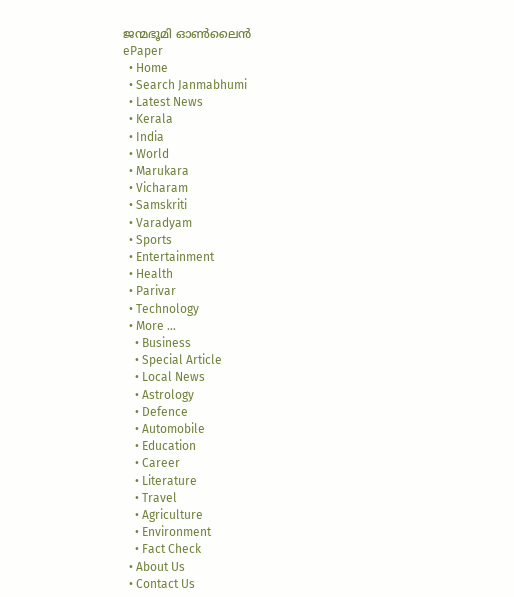ജന്മഭൂമി ഓണ്‍ലൈന്‍
ePaper
  • Home
  • Search Janmabhumi
  • Latest News
  • Kerala
  • India
  • World
  • Marukara
  • Vicharam
  • Samskriti
  • Varadyam
  • Sports
  • Entertainment
  • Health
  • Parivar
  • Technology
  • More …
    • Business
    • Special Article
    • Local News
    • Astrology
    • Defence
    • Automobile
    • Education
    • Career
    • Literature
    • Travel
    • Agriculture
    • Environment
    • Fact Check
  • About Us
  • Contact Us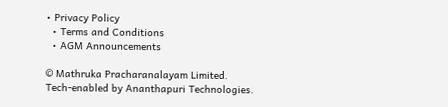• Privacy Policy
  • Terms and Conditions
  • AGM Announcements

© Mathruka Pracharanalayam Limited.
Tech-enabled by Ananthapuri Technologies.